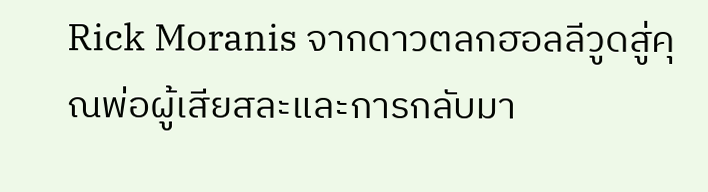Rick Moranis จากดาวตลกฮอลลีวูดสู่คุณพ่อผู้เสียสละและการกลับมา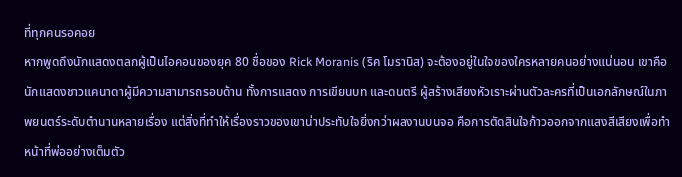ที่ทุกคนรอคอย
หากพูดถึงนักแสดงตลกผู้เป็นไอคอนของยุค 80 ชื่อของ Rick Moranis (ริค โมรานิส) จะต้องอยู่ในใจของใครหลายคนอย่างแน่นอน เขาคือนักแสดงชาวแคนาดาผู้มีความสามารถรอบด้าน ทั้งการแสดง การเขียนบท และดนตรี ผู้สร้างเสียงหัวเราะผ่านตัวละครที่เป็นเอกลักษณ์ในภาพยนตร์ระดับตำนานหลายเรื่อง แต่สิ่งที่ทำให้เรื่องราวของเขาน่าประทับใจยิ่งกว่าผลงานบนจอ คือการตัดสินใจก้าวออกจากแสงสีเสียงเพื่อทำหน้าที่พ่ออย่างเต็มตัว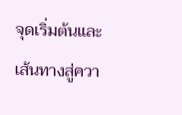จุดเริ่มต้นและเส้นทางสู่ควา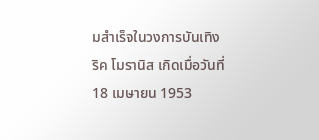มสำเร็จในวงการบันเทิง
ริค โมรานิส เกิดเมื่อวันที่ 18 เมษายน 1953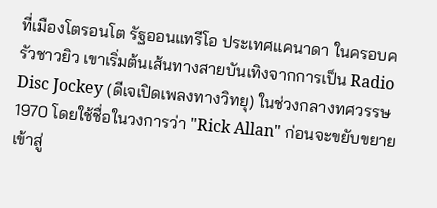ที่เมืองโตรอนโต รัฐออนแทรีโอ ประเทศแคนาดา ในครอบครัวชาวยิว เขาเริ่มต้นเส้นทางสายบันเทิงจากการเป็น Radio Disc Jockey (ดีเจเปิดเพลงทางวิทยุ) ในช่วงกลางทศวรรษ 1970 โดยใช้ชื่อในวงการว่า "Rick Allan" ก่อนจะขยับขยายเข้าสู่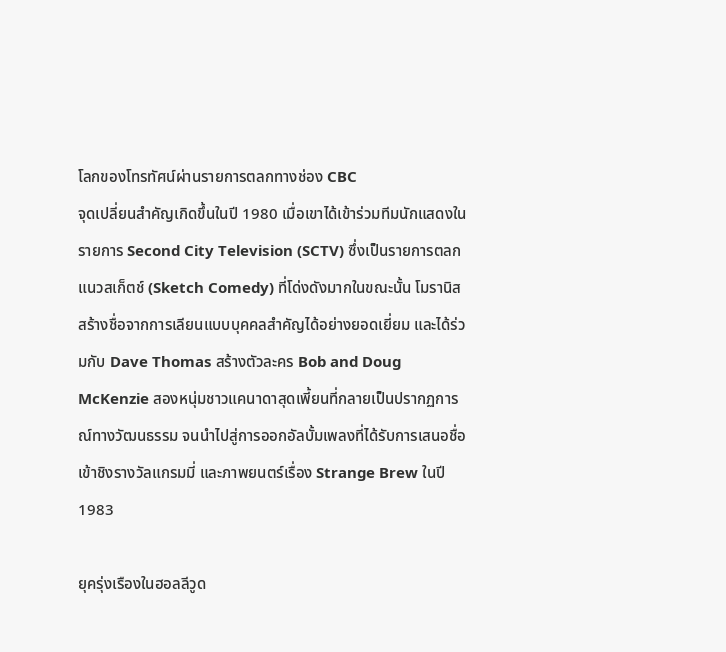โลกของโทรทัศน์ผ่านรายการตลกทางช่อง CBC
จุดเปลี่ยนสำคัญเกิดขึ้นในปี 1980 เมื่อเขาได้เข้าร่วมทีมนักแสดงในรายการ Second City Television (SCTV) ซึ่งเป็นรายการตลกแนวสเก็ตช์ (Sketch Comedy) ที่โด่งดังมากในขณะนั้น โมรานิสสร้างชื่อจากการเลียนแบบบุคคลสำคัญได้อย่างยอดเยี่ยม และได้ร่วมกับ Dave Thomas สร้างตัวละคร Bob and Doug McKenzie สองหนุ่มชาวแคนาดาสุดเพี้ยนที่กลายเป็นปรากฏการณ์ทางวัฒนธรรม จนนำไปสู่การออกอัลบั้มเพลงที่ได้รับการเสนอชื่อเข้าชิงรางวัลแกรมมี่ และภาพยนตร์เรื่อง Strange Brew ในปี 1983

ยุครุ่งเรืองในฮอลลีวูด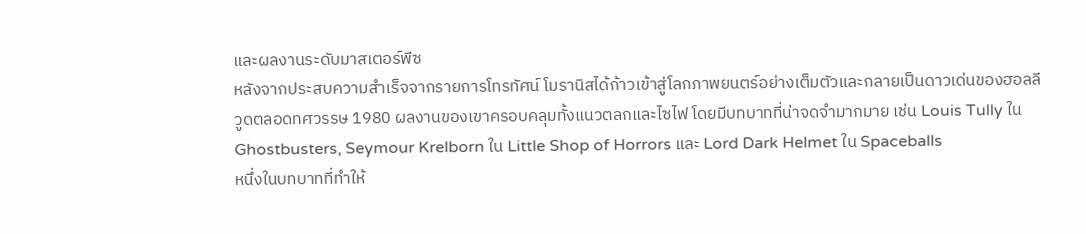และผลงานระดับมาสเตอร์พีซ
หลังจากประสบความสำเร็จจากรายการโทรทัศน์ โมรานิสได้ก้าวเข้าสู่โลกภาพยนตร์อย่างเต็มตัวและกลายเป็นดาวเด่นของฮอลลีวูดตลอดทศวรรษ 1980 ผลงานของเขาครอบคลุมทั้งแนวตลกและไซไฟ โดยมีบทบาทที่น่าจดจำมากมาย เช่น Louis Tully ใน Ghostbusters, Seymour Krelborn ใน Little Shop of Horrors และ Lord Dark Helmet ใน Spaceballs
หนึ่งในบทบาทที่ทำให้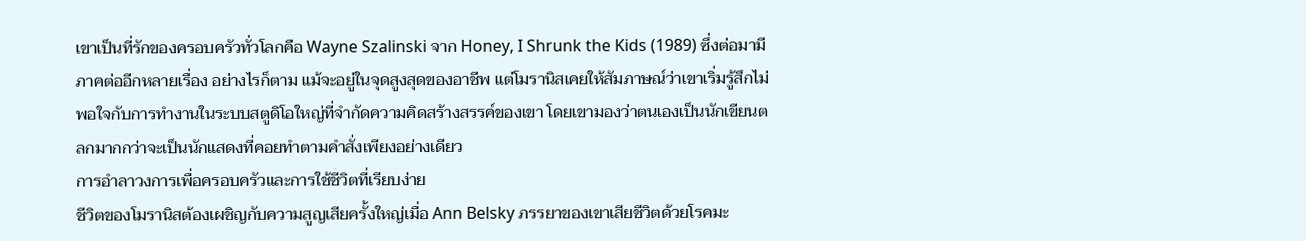เขาเป็นที่รักของครอบครัวทั่วโลกคือ Wayne Szalinski จาก Honey, I Shrunk the Kids (1989) ซึ่งต่อมามีภาคต่ออีกหลายเรื่อง อย่างไรก็ตาม แม้จะอยู่ในจุดสูงสุดของอาชีพ แต่โมรานิสเคยให้สัมภาษณ์ว่าเขาเริ่มรู้สึกไม่พอใจกับการทำงานในระบบสตูดิโอใหญ่ที่จำกัดความคิดสร้างสรรค์ของเขา โดยเขามองว่าตนเองเป็นนักเขียนตลกมากกว่าจะเป็นนักแสดงที่คอยทำตามคำสั่งเพียงอย่างเดียว
การอำลาวงการเพื่อครอบครัวและการใช้ชีวิตที่เรียบง่าย
ชีวิตของโมรานิสต้องเผชิญกับความสูญเสียครั้งใหญ่เมื่อ Ann Belsky ภรรยาของเขาเสียชีวิตด้วยโรคมะ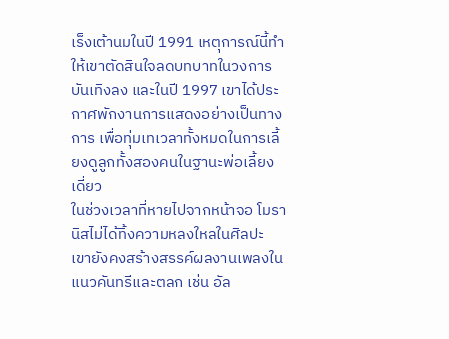เร็งเต้านมในปี 1991 เหตุการณ์นี้ทำให้เขาตัดสินใจลดบทบาทในวงการบันเทิงลง และในปี 1997 เขาได้ประกาศพักงานการแสดงอย่างเป็นทางการ เพื่อทุ่มเทเวลาทั้งหมดในการเลี้ยงดูลูกทั้งสองคนในฐานะพ่อเลี้ยงเดี่ยว
ในช่วงเวลาที่หายไปจากหน้าจอ โมรานิสไม่ได้ทิ้งความหลงใหลในศิลปะ เขายังคงสร้างสรรค์ผลงานเพลงในแนวคันทรีและตลก เช่น อัล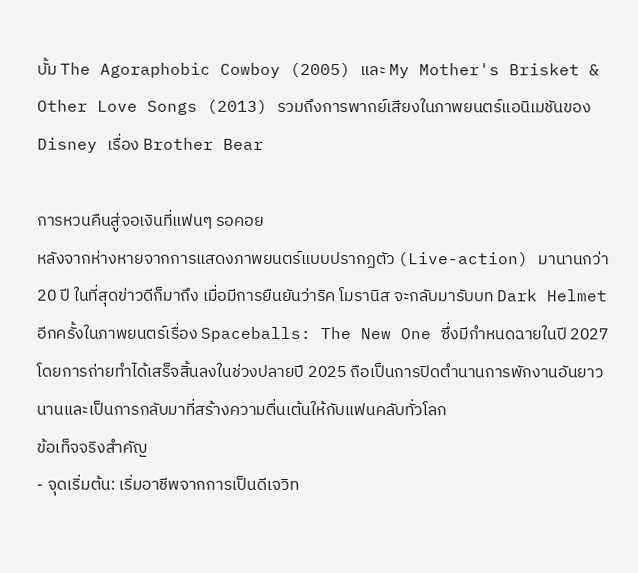บั้ม The Agoraphobic Cowboy (2005) และ My Mother's Brisket & Other Love Songs (2013) รวมถึงการพากย์เสียงในภาพยนตร์แอนิเมชันของ Disney เรื่อง Brother Bear

การหวนคืนสู่จอเงินที่แฟนๆ รอคอย
หลังจากห่างหายจากการแสดงภาพยนตร์แบบปรากฏตัว (Live-action) มานานกว่า 20 ปี ในที่สุดข่าวดีก็มาถึง เมื่อมีการยืนยันว่าริค โมรานิส จะกลับมารับบท Dark Helmet อีกครั้งในภาพยนตร์เรื่อง Spaceballs: The New One ซึ่งมีกำหนดฉายในปี 2027 โดยการถ่ายทำได้เสร็จสิ้นลงในช่วงปลายปี 2025 ถือเป็นการปิดตำนานการพักงานอันยาวนานและเป็นการกลับมาที่สร้างความตื่นเต้นให้กับแฟนคลับทั่วโลก
ข้อเท็จจริงสำคัญ
- จุดเริ่มต้น: เริ่มอาชีพจากการเป็นดีเจวิท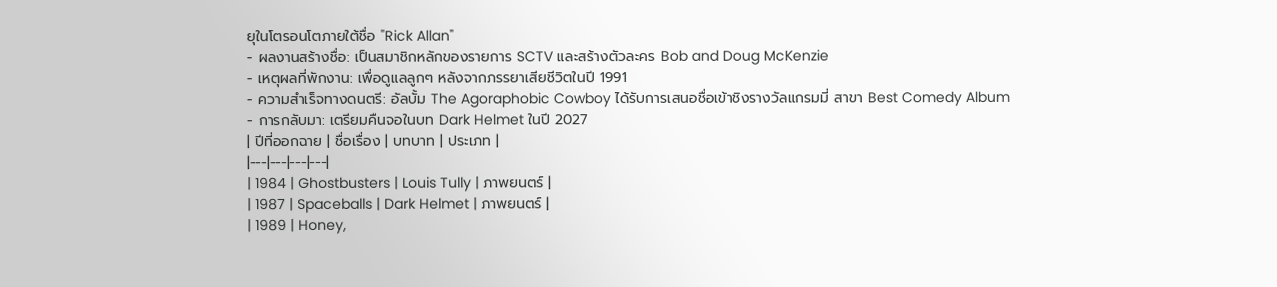ยุในโตรอนโตภายใต้ชื่อ "Rick Allan"
- ผลงานสร้างชื่อ: เป็นสมาชิกหลักของรายการ SCTV และสร้างตัวละคร Bob and Doug McKenzie
- เหตุผลที่พักงาน: เพื่อดูแลลูกๆ หลังจากภรรยาเสียชีวิตในปี 1991
- ความสำเร็จทางดนตรี: อัลบั้ม The Agoraphobic Cowboy ได้รับการเสนอชื่อเข้าชิงรางวัลแกรมมี่ สาขา Best Comedy Album
- การกลับมา: เตรียมคืนจอในบท Dark Helmet ในปี 2027
| ปีที่ออกฉาย | ชื่อเรื่อง | บทบาท | ประเภท |
|---|---|---|---|
| 1984 | Ghostbusters | Louis Tully | ภาพยนตร์ |
| 1987 | Spaceballs | Dark Helmet | ภาพยนตร์ |
| 1989 | Honey,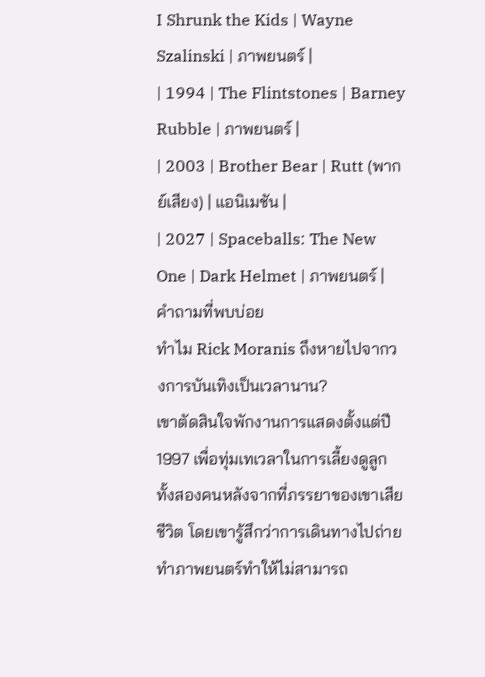I Shrunk the Kids | Wayne Szalinski | ภาพยนตร์ |
| 1994 | The Flintstones | Barney Rubble | ภาพยนตร์ |
| 2003 | Brother Bear | Rutt (พากย์เสียง) | แอนิเมชัน |
| 2027 | Spaceballs: The New One | Dark Helmet | ภาพยนตร์ |
คำถามที่พบบ่อย
ทำไม Rick Moranis ถึงหายไปจากวงการบันเทิงเป็นเวลานาน?
เขาตัดสินใจพักงานการแสดงตั้งแต่ปี 1997 เพื่อทุ่มเทเวลาในการเลี้ยงดูลูกทั้งสองคนหลังจากที่ภรรยาของเขาเสียชีวิต โดยเขารู้สึกว่าการเดินทางไปถ่ายทำภาพยนตร์ทำให้ไม่สามารถ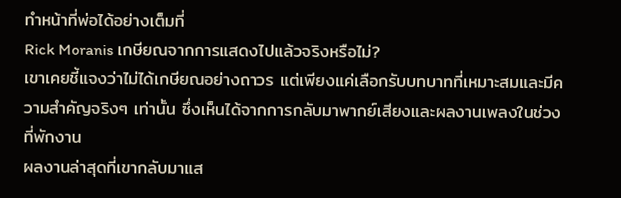ทำหน้าที่พ่อได้อย่างเต็มที่
Rick Moranis เกษียณจากการแสดงไปแล้วจริงหรือไม่?
เขาเคยชี้แจงว่าไม่ได้เกษียณอย่างถาวร แต่เพียงแค่เลือกรับบทบาทที่เหมาะสมและมีความสำคัญจริงๆ เท่านั้น ซึ่งเห็นได้จากการกลับมาพากย์เสียงและผลงานเพลงในช่วงที่พักงาน
ผลงานล่าสุดที่เขากลับมาแส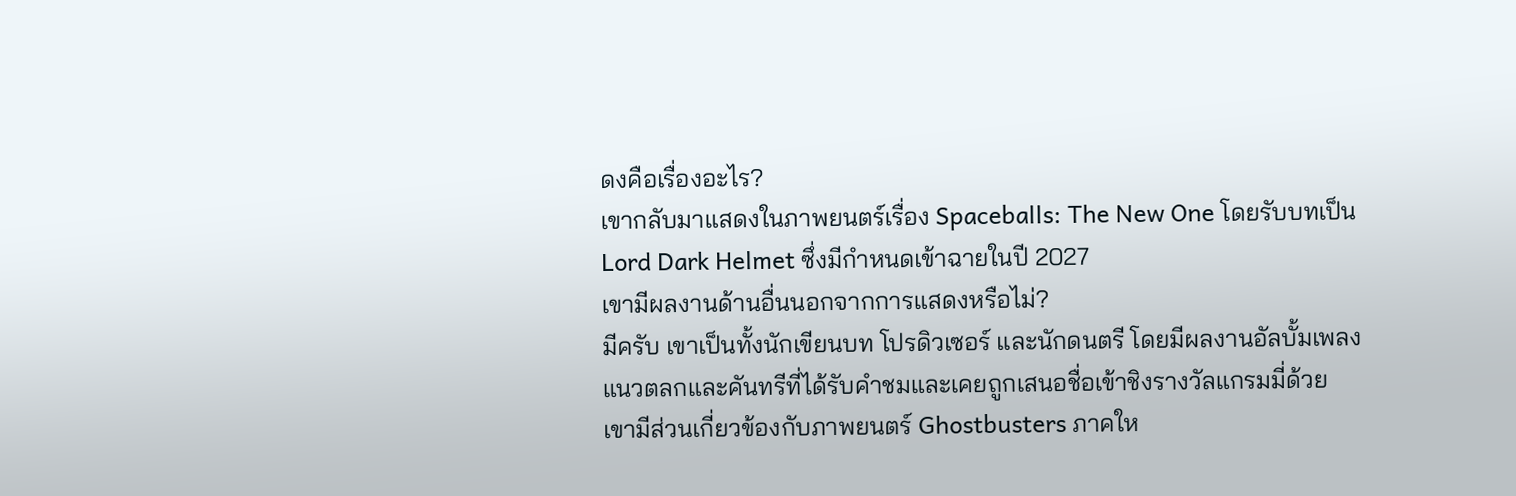ดงคือเรื่องอะไร?
เขากลับมาแสดงในภาพยนตร์เรื่อง Spaceballs: The New One โดยรับบทเป็น Lord Dark Helmet ซึ่งมีกำหนดเข้าฉายในปี 2027
เขามีผลงานด้านอื่นนอกจากการแสดงหรือไม่?
มีครับ เขาเป็นทั้งนักเขียนบท โปรดิวเซอร์ และนักดนตรี โดยมีผลงานอัลบั้มเพลงแนวตลกและคันทรีที่ได้รับคำชมและเคยถูกเสนอชื่อเข้าชิงรางวัลแกรมมี่ด้วย
เขามีส่วนเกี่ยวข้องกับภาพยนตร์ Ghostbusters ภาคให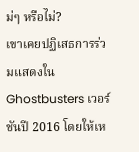ม่ๆ หรือไม่?
เขาเคยปฏิเสธการร่วมแสดงใน Ghostbusters เวอร์ชันปี 2016 โดยให้เห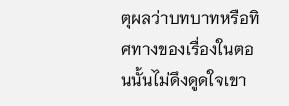ตุผลว่าบทบาทหรือทิศทางของเรื่องในตอนนั้นไม่ดึงดูดใจเขา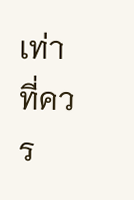เท่าที่ควร